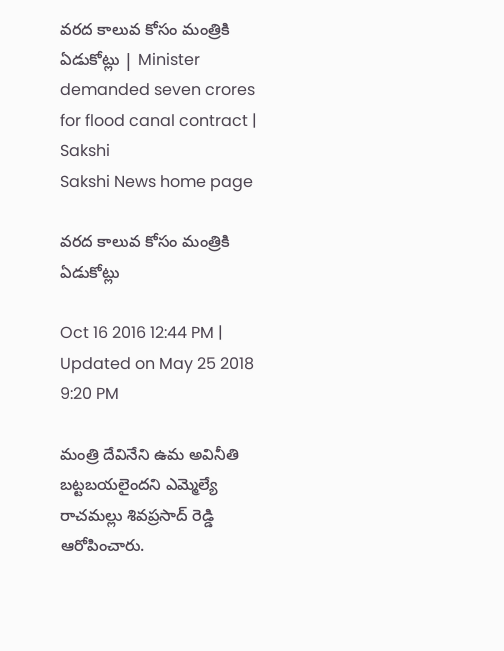వరద కాలువ కోసం మంత్రికి ఏడుకోట్లు | Minister demanded seven crores for flood canal contract | Sakshi
Sakshi News home page

వరద కాలువ కోసం మంత్రికి ఏడుకోట్లు

Oct 16 2016 12:44 PM | Updated on May 25 2018 9:20 PM

మంత్రి దేవినేని ఉమ అవినీతి బట్టబయలైందని ఎమ్మెల్యే రాచమల్లు శివప్రసాద్ రెడ్డి ఆరోపించారు.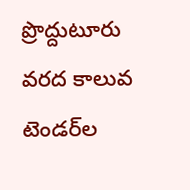ప్రొద్దుటూరు వరద కాలువ టెండర్‌ల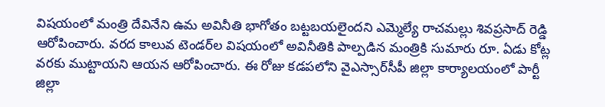విషయంలో మంత్రి దేవినేని ఉమ అవినీతి భాగోతం బట్టబయలైందని ఎమ్మెల్యే రాచమల్లు శివప్రసాద్ రెడ్డి ఆరోపించారు. వరద కాలువ టెండర్‌ల విషయంలో అవినీతికి పాల్పడిన మంత్రికి సుమారు రూ. ఏడు కోట్ల వరకు ముట్టాయని ఆయన ఆరోపించారు. ఈ రోజు కడపలోని వైఎస్సార్‌సీపీ జిల్లా కార్యాలయంలో పార్టీ జిల్లా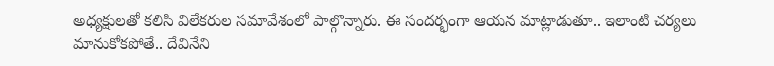అధ్యక్షులతో కలిసి విలేకరుల సమావేశంలో పాల్గొన్నారు. ఈ సందర్భంగా ఆయన మాట్లాడుతూ.. ఇలాంటి చర్యలు మానుకోకపోతే.. దేవినేని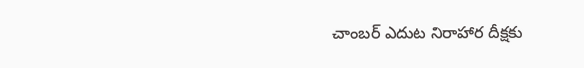చాంబర్ ఎదుట నిరాహార దీక్షకు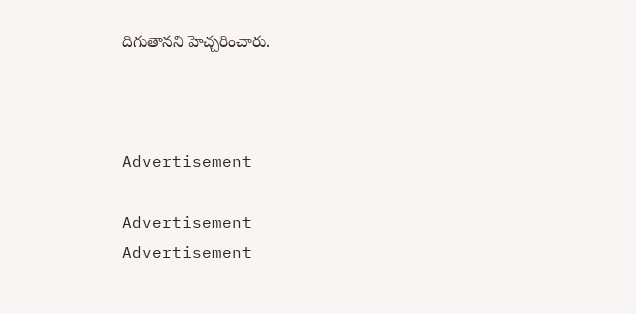దిగుతానని హెచ్చరించారు.



Advertisement

Advertisement
Advertisement